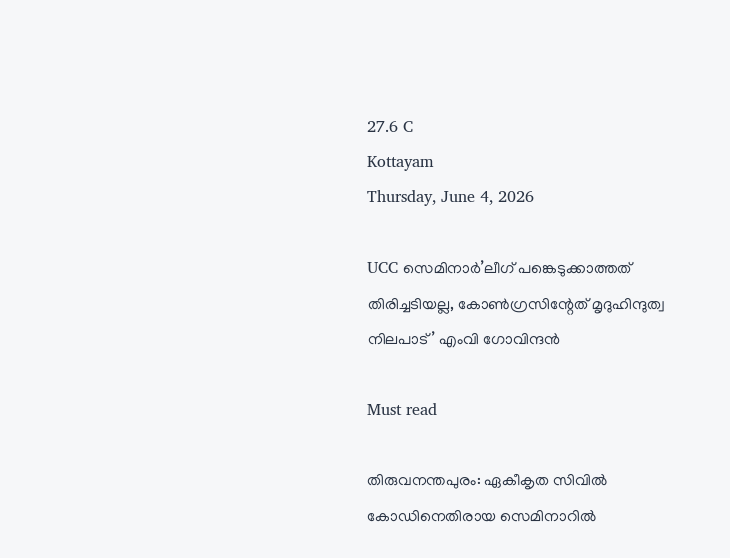27.6 C
Kottayam
Thursday, June 4, 2026

UCC സെമിനാര്‍’ലീഗ് പങ്കെടുക്കാത്തത് തിരിച്ചടിയല്ല, കോണ്‍ഗ്രസിന്റേത് മൃദുഹിന്ദുത്വ നിലപാട്’ എംവി ഗോവിന്ദന്‍

Must read

തിരുവനന്തപുരം: ഏകീകൃത സിവില്‍ കോഡിനെതിരായ സെമിനാറില്‍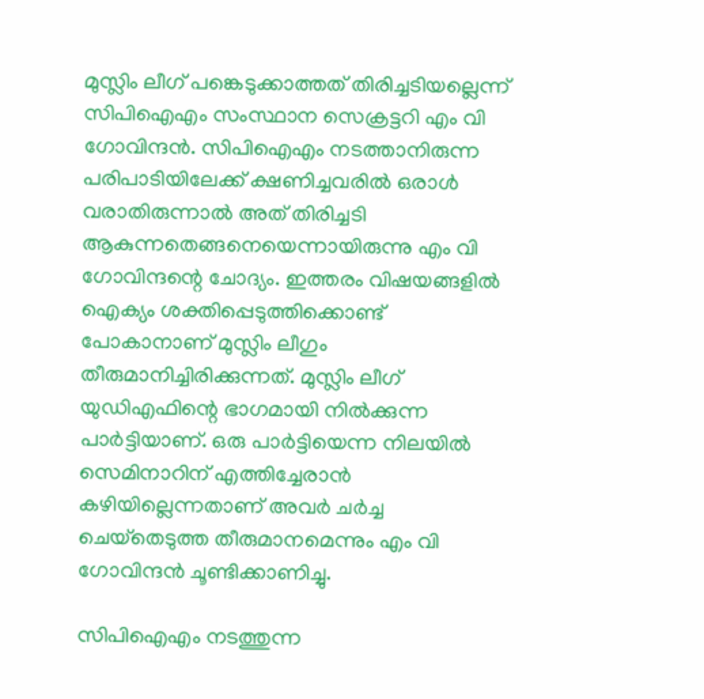മുസ്ലിം ലീഗ് പങ്കെടുക്കാത്തത് തിരിച്ചടിയല്ലെന്ന് സിപിഐഎം സംസ്ഥാന സെക്രട്ടറി എം വി ഗോവിന്ദന്‍. സിപിഐഎം നടത്താനിരുന്ന പരിപാടിയിലേക്ക് ക്ഷണിച്ചവരില്‍ ഒരാള്‍ വരാതിരുന്നാല്‍ അത് തിരിച്ചടി ആകുന്നതെങ്ങനെയെന്നായിരുന്നു എം വി ഗോവിന്ദന്റെ ചോദ്യം. ഇത്തരം വിഷയങ്ങളില്‍ ഐക്യം ശക്തിപ്പെടുത്തിക്കൊണ്ട് പോകാനാണ് മുസ്ലിം ലീഗും തീരുമാനിച്ചിരിക്കുന്നത്. മുസ്ലിം ലീഗ് യുഡിഎഫിന്റെ ഭാഗമായി നില്‍ക്കുന്ന പാര്‍ട്ടിയാണ്. ഒരു പാര്‍ട്ടിയെന്ന നിലയില്‍ സെമിനാറിന് എത്തിച്ചേരാന്‍ കഴിയില്ലെന്നതാണ് അവര്‍ ചര്‍ച്ച ചെയ്‌തെടുത്ത തീരുമാനമെന്നും എം വി ഗോവിന്ദന്‍ ചൂണ്ടിക്കാണിച്ചു.

സിപിഐഎം നടത്തുന്ന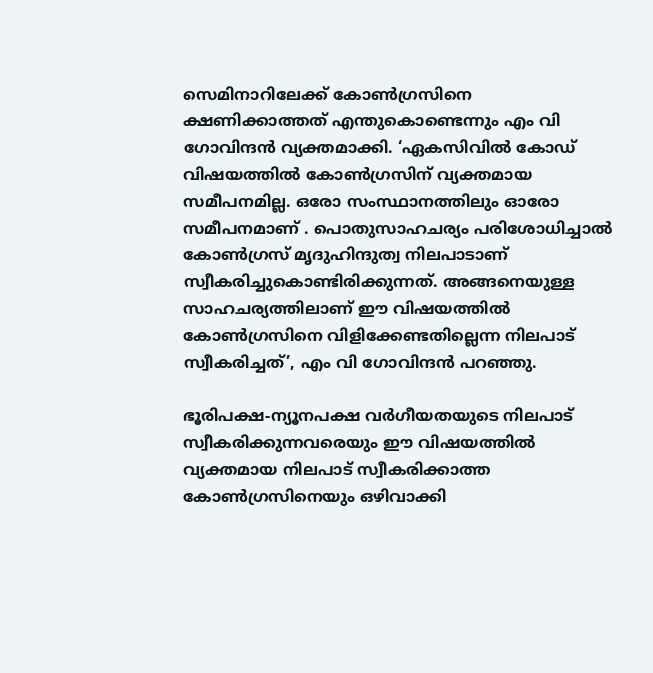സെമിനാറിലേക്ക് കോണ്‍ഗ്രസിനെ ക്ഷണിക്കാത്തത് എന്തുകൊണ്ടെന്നും എം വി ഗോവിന്ദന്‍ വ്യക്തമാക്കി. ‘ഏകസിവില്‍ കോഡ് വിഷയത്തില്‍ കോണ്‍ഗ്രസിന് വ്യക്തമായ സമീപനമില്ല. ഒരോ സംസ്ഥാനത്തിലും ഓരോ സമീപനമാണ് . പൊതുസാഹചര്യം പരിശോധിച്ചാല്‍ കോണ്‍ഗ്രസ് മൃദുഹിന്ദുത്വ നിലപാടാണ് സ്വീകരിച്ചുകൊണ്ടിരിക്കുന്നത്. അങ്ങനെയുള്ള സാഹചര്യത്തിലാണ് ഈ വിഷയത്തില്‍ കോണ്‍ഗ്രസിനെ വിളിക്കേണ്ടതില്ലെന്ന നിലപാട് സ്വീകരിച്ചത്’, എം വി ഗോവിന്ദന്‍ പറഞ്ഞു.

ഭൂരിപക്ഷ-ന്യൂനപക്ഷ വര്‍ഗീയതയുടെ നിലപാട് സ്വീകരിക്കുന്നവരെയും ഈ വിഷയത്തില്‍ വ്യക്തമായ നിലപാട് സ്വീകരിക്കാത്ത കോണ്‍ഗ്രസിനെയും ഒഴിവാക്കി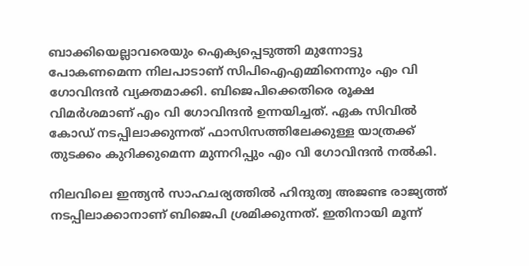ബാക്കിയെല്ലാവരെയും ഐക്യപ്പെടുത്തി മുന്നോട്ടു പോകണമെന്ന നിലപാടാണ് സിപിഐഎമ്മിനെന്നും എം വി ഗോവിന്ദന്‍ വ്യക്തമാക്കി. ബിജെപിക്കെതിരെ രൂക്ഷ വിമര്‍ശമാണ് എം വി ഗോവിന്ദന്‍ ഉന്നയിച്ചത്. ഏക സിവില്‍ കോഡ് നടപ്പിലാക്കുന്നത് ഫാസിസത്തിലേക്കുള്ള യാത്രക്ക് തുടക്കം കുറിക്കുമെന്ന മുന്നറിപ്പും എം വി ഗോവിന്ദന്‍ നല്‍കി.

നിലവിലെ ഇന്ത്യന്‍ സാഹചര്യത്തില്‍ ഹിന്ദുത്വ അജണ്ട രാജ്യത്ത് നടപ്പിലാക്കാനാണ് ബിജെപി ശ്രമിക്കുന്നത്. ഇതിനായി മൂന്ന്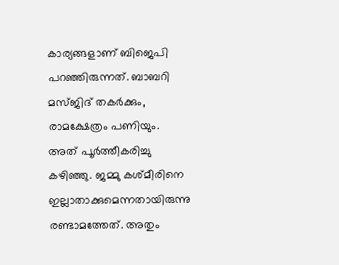കാര്യങ്ങളാണ് ബിജെപി പറഞ്ഞിരുന്നത്. ബാബറി മസ്ജിദ് തകര്‍ക്കും, രാമക്ഷേത്രം പണിയും. അത് പൂര്‍ത്തീകരിച്ചു കഴിഞ്ഞു. ജമ്മു കശ്മീരിനെ ഇല്ലാതാക്കുമെന്നതായിരുന്നു രണ്ടാമത്തേത്. അതും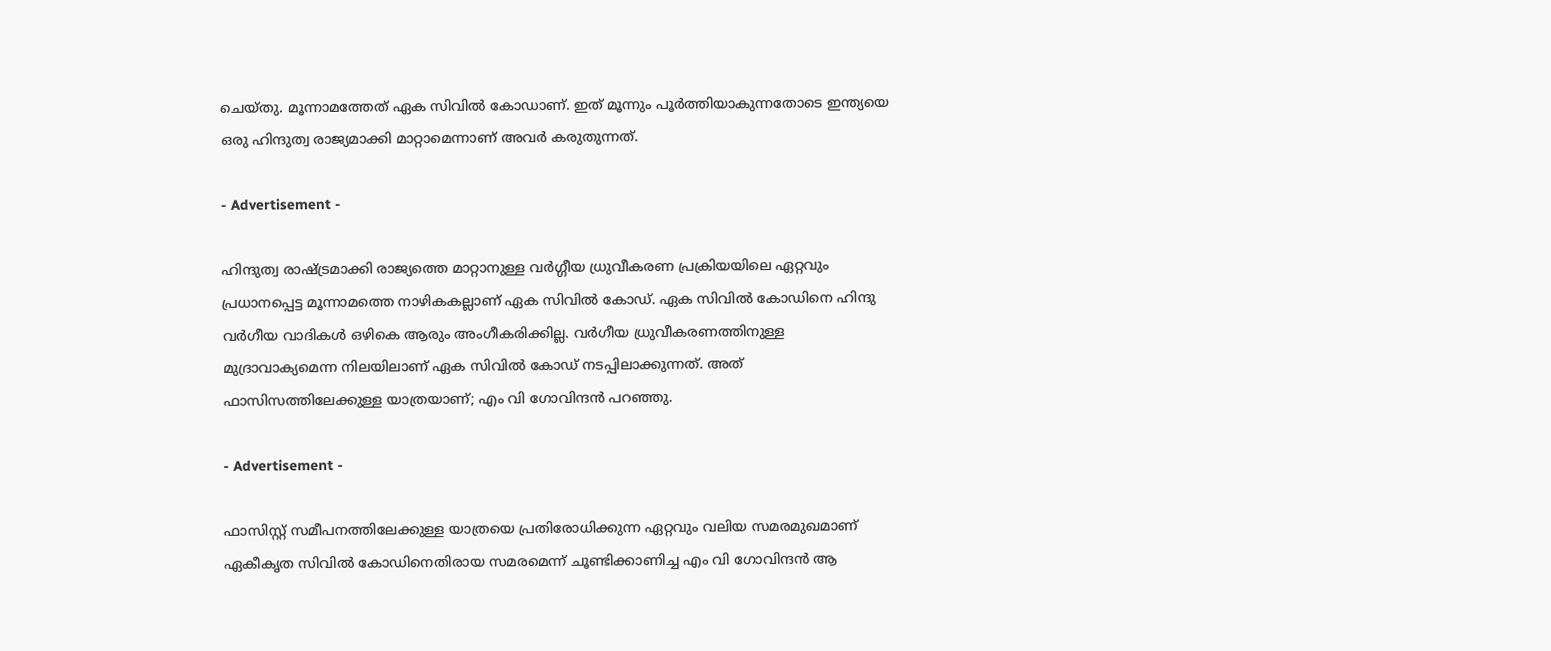ചെയ്തു. മൂന്നാമത്തേത് ഏക സിവില്‍ കോഡാണ്. ഇത് മൂന്നും പൂര്‍ത്തിയാകുന്നതോടെ ഇന്ത്യയെ ഒരു ഹിന്ദുത്വ രാജ്യമാക്കി മാറ്റാമെന്നാണ് അവര്‍ കരുതുന്നത്.

- Advertisement -

ഹിന്ദുത്വ രാഷ്ട്രമാക്കി രാജ്യത്തെ മാറ്റാനുള്ള വര്‍ഗ്ഗീയ ധ്രുവീകരണ പ്രക്രിയയിലെ ഏറ്റവും പ്രധാനപ്പെട്ട മൂന്നാമത്തെ നാഴികകല്ലാണ് ഏക സിവില്‍ കോഡ്. ഏക സിവില്‍ കോഡിനെ ഹിന്ദു വര്‍ഗീയ വാദികള്‍ ഒഴികെ ആരും അംഗീകരിക്കില്ല. വര്‍ഗീയ ധ്രുവീകരണത്തിനുള്ള മുദ്രാവാക്യമെന്ന നിലയിലാണ് ഏക സിവില്‍ കോഡ് നടപ്പിലാക്കുന്നത്. അത് ഫാസിസത്തിലേക്കുള്ള യാത്രയാണ്; എം വി ഗോവിന്ദന്‍ പറഞ്ഞു.

- Advertisement -

ഫാസിസ്റ്റ് സമീപനത്തിലേക്കുള്ള യാത്രയെ പ്രതിരോധിക്കുന്ന ഏറ്റവും വലിയ സമരമുഖമാണ് ഏകീകൃത സിവില്‍ കോഡിനെതിരായ സമരമെന്ന് ചൂണ്ടിക്കാണിച്ച എം വി ഗോവിന്ദന്‍ ആ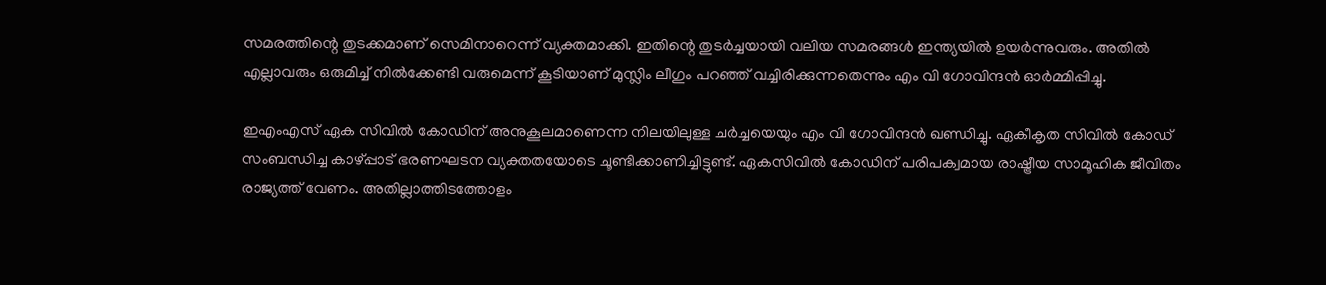സമരത്തിന്റെ തുടക്കമാണ് സെമിനാറെന്ന് വ്യക്തമാക്കി. ഇതിന്റെ തുടര്‍ച്ചയായി വലിയ സമരങ്ങള്‍ ഇന്ത്യയില്‍ ഉയര്‍ന്നുവരും. അതില്‍ എല്ലാവരും ഒരുമിച്ച് നില്‍ക്കേണ്ടി വരുമെന്ന് കൂടിയാണ് മുസ്ലിം ലീഗും പറഞ്ഞ് വച്ചിരിക്കുന്നതെന്നും എം വി ഗോവിന്ദന്‍ ഓര്‍മ്മിപ്പിച്ചു.

ഇഎംഎസ് ഏക സിവില്‍ കോഡിന് അനുകൂലമാണെന്ന നിലയിലുള്ള ചര്‍ച്ചയെയും എം വി ഗോവിന്ദന്‍ ഖണ്ഡിച്ചു. ഏകീകൃത സിവില്‍ കോഡ് സംബന്ധിച്ച കാഴ്പ്പാട് ഭരണഘടന വ്യക്തതയോടെ ചൂണ്ടിക്കാണിച്ചിട്ടുണ്ട്. ഏകസിവില്‍ കോഡിന് പരിപക്വമായ രാഷ്ട്രീയ സാമൂഹിക ജീവിതം രാജ്യത്ത് വേണം. അതില്ലാത്തിടത്തോളം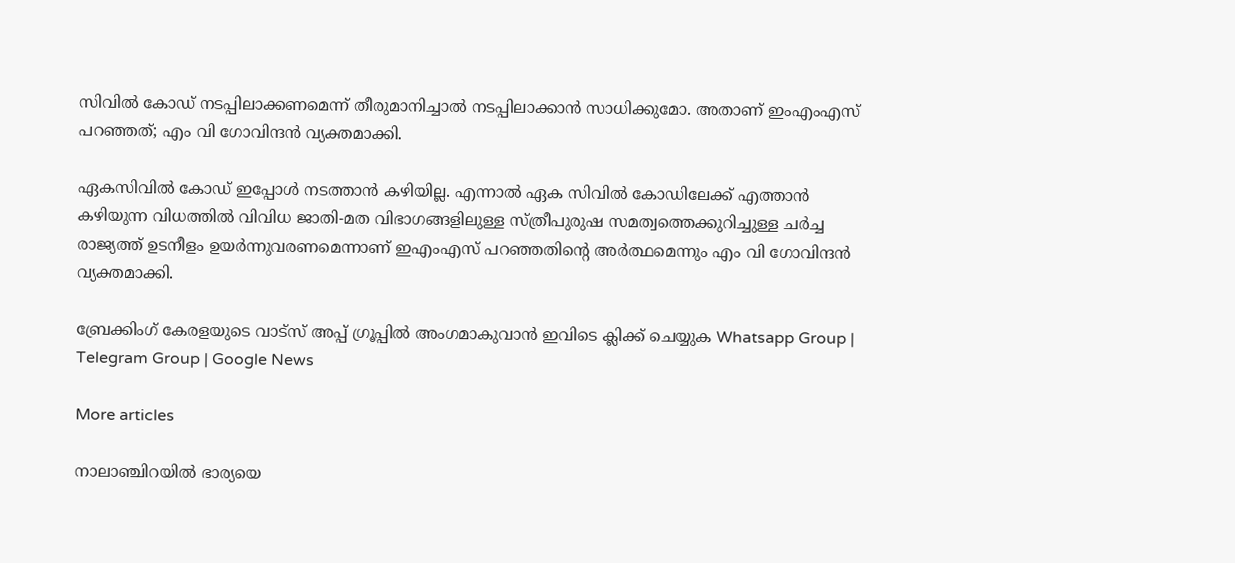സിവില്‍ കോഡ് നടപ്പിലാക്കണമെന്ന് തീരുമാനിച്ചാല്‍ നടപ്പിലാക്കാന്‍ സാധിക്കുമോ. അതാണ് ഇംഎംഎസ് പറഞ്ഞത്; എം വി ഗോവിന്ദന്‍ വ്യക്തമാക്കി.

ഏകസിവില്‍ കോഡ് ഇപ്പോള്‍ നടത്താന്‍ കഴിയില്ല. എന്നാല്‍ ഏക സിവില്‍ കോഡിലേക്ക് എത്താന്‍ കഴിയുന്ന വിധത്തില്‍ വിവിധ ജാതി-മത വിഭാഗങ്ങളിലുള്ള സ്ത്രീപുരുഷ സമത്വത്തെക്കുറിച്ചുള്ള ചര്‍ച്ച രാജ്യത്ത് ഉടനീളം ഉയര്‍ന്നുവരണമെന്നാണ് ഇഎംഎസ് പറഞ്ഞതിന്റെ അര്‍ത്ഥമെന്നും എം വി ഗോവിന്ദന്‍ വ്യക്തമാക്കി.

ബ്രേക്കിംഗ് കേരളയുടെ വാട്സ് അപ്പ് ഗ്രൂപ്പിൽ അംഗമാകുവാൻ ഇവിടെ ക്ലിക്ക് ചെയ്യുക Whatsapp Group | Telegram Group | Google News

More articles

നാലാഞ്ചിറയിൽ ഭാര്യയെ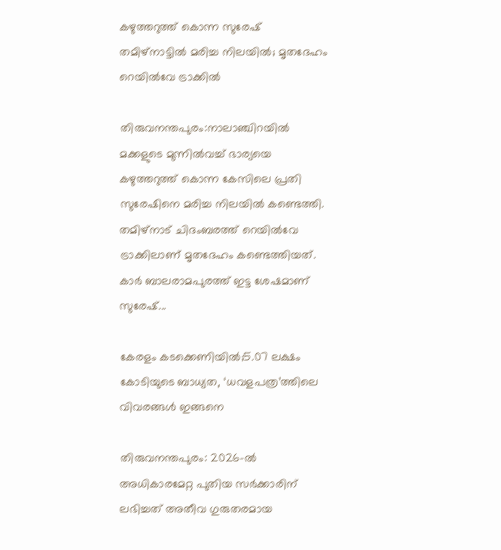കഴുത്തറുത്ത് കൊന്ന സുരേഷ് തമിഴ്‌നാട്ടിൽ മരിച്ച നിലയിൽ; മൃതദേഹം റെയിൽവേ ട്രാക്കിൽ

തിരുവനന്തപുരം:നാലാഞ്ചിറയിൽ മക്കളുടെ മുന്നിൽവച്ച് ഭാര്യയെ കഴുത്തറുത്ത് കൊന്ന കേസിലെ പ്രതി സുരേഷിനെ മരിച്ച നിലയിൽ കണ്ടെത്തി. തമിഴ്‌നാട് ചിദംബരത്ത് റെയിൽവേ ട്രാക്കിലാണ് മൃതദേഹം കണ്ടെത്തിയത്. കാർ ബാലരാമപുരത്ത് ഇട്ട ശേഷമാണ് സുരേഷ്...

കേരളം കടക്കെണിയിൽ;5.07 ലക്ഷം കോടിയുടെ ബാധ്യത, ‘ധവളപത്ര’ത്തിലെ വിവരങ്ങൾ ഇങ്ങനെ

തിരുവനന്തപുരം: 2026-ൽ അധികാരമേറ്റ പുതിയ സർക്കാരിന് ലഭിച്ചത് അതീവ ഗുരുതരമായ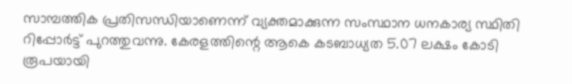സാമ്പത്തിക പ്രതിസന്ധിയാണെന്ന് വ്യക്തമാക്കുന്ന സംസ്ഥാന ധനകാര്യ സ്ഥിതി റിപ്പോർട്ട് പുറത്തുവന്നു. കേരളത്തിന്റെ ആകെ കടബാധ്യത 5.07 ലക്ഷം കോടി രൂപയായി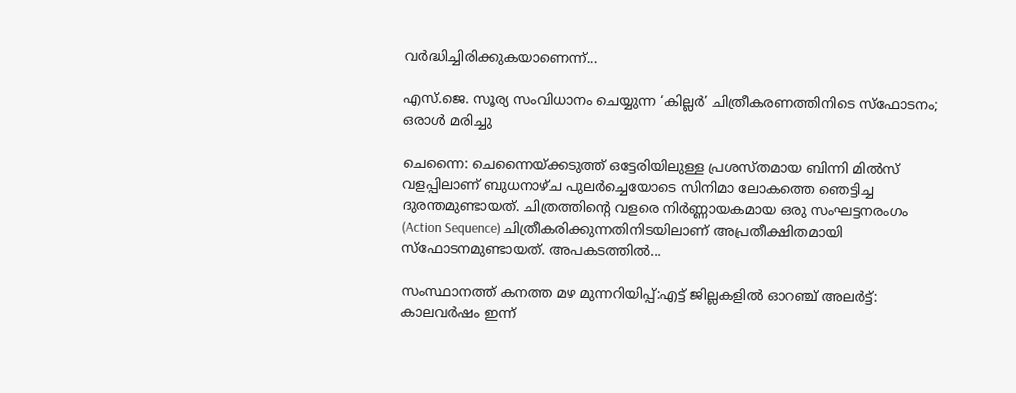വർദ്ധിച്ചിരിക്കുകയാണെന്ന്...

എസ്.ജെ. സൂര്യ സംവിധാനം ചെയ്യുന്ന ‘കില്ലർ’ ചിത്രീകരണത്തിനിടെ സ്ഫോടനം; ഒരാൾ മരിച്ചു

ചെന്നൈ: ചെന്നൈയ്ക്കടുത്ത് ഒട്ടേരിയിലുള്ള പ്രശസ്തമായ ബിന്നി മിൽസ് വളപ്പിലാണ് ബുധനാഴ്ച പുലർച്ചെയോടെ സിനിമാ ലോകത്തെ ഞെട്ടിച്ച ദുരന്തമുണ്ടായത്. ചിത്രത്തിന്റെ വളരെ നിർണ്ണായകമായ ഒരു സംഘട്ടനരംഗം (Action Sequence) ചിത്രീകരിക്കുന്നതിനിടയിലാണ് അപ്രതീക്ഷിതമായി സ്ഫോടനമുണ്ടായത്. അപകടത്തിൽ...

സംസ്ഥാനത്ത് കനത്ത മഴ മുന്നറിയിപ്പ്:എട്ട് ജില്ലകളില്‍ ഓറഞ്ച് അലര്‍ട്ട്: കാലവര്‍ഷം ഇന്ന്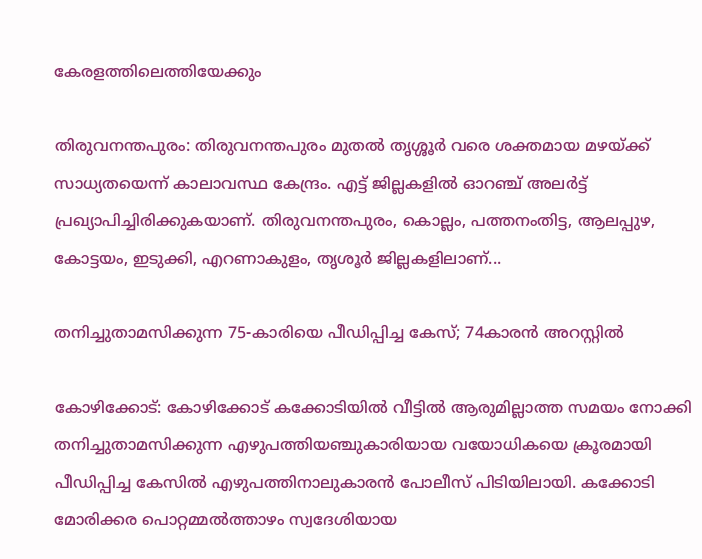കേരളത്തിലെത്തിയേക്കും

തിരുവനന്തപുരം: തിരുവനന്തപുരം മുതല്‍ തൃശ്ശൂര്‍ വരെ ശക്തമായ മഴയ്ക്ക് സാധ്യതയെന്ന് കാലാവസ്ഥ കേന്ദ്രം. എട്ട് ജില്ലകളില്‍ ഓറഞ്ച് അലര്‍ട്ട് പ്രഖ്യാപിച്ചിരിക്കുകയാണ്. തിരുവനന്തപുരം, കൊല്ലം, പത്തനംതിട്ട, ആലപ്പുഴ, കോട്ടയം, ഇടുക്കി, എറണാകുളം, തൃശൂര്‍ ജില്ലകളിലാണ്...

തനിച്ചുതാമസിക്കുന്ന 75-കാരിയെ പീഡിപ്പിച്ച കേസ്; 74കാരന്‍ അറസ്റ്റില്‍

കോഴിക്കോട്: കോഴിക്കോട് കക്കോടിയിൽ വീട്ടിൽ ആരുമില്ലാത്ത സമയം നോക്കി തനിച്ചുതാമസിക്കുന്ന എഴുപത്തിയഞ്ചുകാരിയായ വയോധികയെ ക്രൂരമായി പീഡിപ്പിച്ച കേസിൽ എഴുപത്തിനാലുകാരൻ പോലീസ് പിടിയിലായി. കക്കോടി മോരിക്കര പൊറ്റമ്മൽത്താഴം സ്വദേശിയായ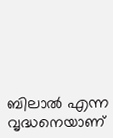ബിലാൽ എന്ന വൃദ്ധനെയാണ്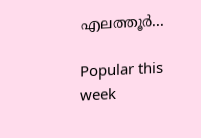എലത്തൂർ...

Popular this week